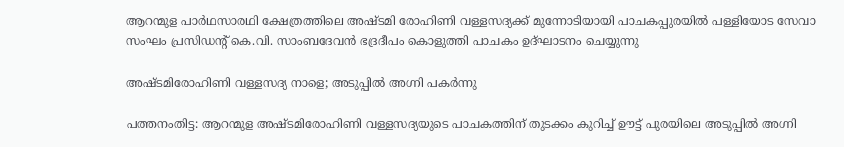ആറന്മുള പാർഥസാരഥി ക്ഷേത്രത്തിലെ അഷ്ടമി രോഹിണി വള്ളസദ്യക്ക് മുന്നോടിയായി പാചകപ്പുരയിൽ പള്ളിയോട സേവാ സംഘം പ്രസിഡന്‍റ് കെ.വി. സാംബദേവൻ ഭദ്രദീപം കൊളുത്തി പാചകം ഉദ്ഘാടനം ചെയ്യുന്നു

അഷ്ടമിരോഹിണി വള്ളസദ്യ നാളെ; അടുപ്പിൽ അഗ്നി പകർന്നു

പത്തനംതിട്ട: ആറന്മുള അഷ്ടമിരോഹിണി വള്ളസദ്യയുടെ പാചകത്തിന് തുടക്കം കുറിച്ച് ഊട്ട് പുരയിലെ അടുപ്പിൽ അഗ്നി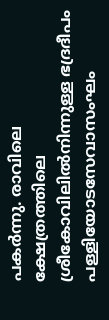പകർന്നു. രാവിലെ ക്ഷേത്രത്തിലെ ശ്രീകോവിലിൽനിന്നുള്ള ഭദ്രദീപം പള്ളിയോടസേവാസംഘം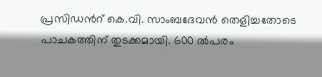പ്രസിഡന്‍റ് കെ.വി. സാംബദേവൻ തെളിച്ചതോടെ പാചകത്തിന് തുടക്കമായി. 600 ൽപരം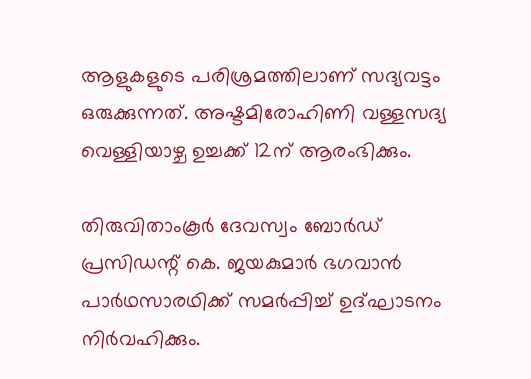ആളുകളുടെ പരിശ്രമത്തിലാണ് സദ്യവട്ടം ഒരുക്കുന്നത്. അഷ്ടമിരോഹിണി വള്ളസദ്യ വെള്ളിയാഴ്ച ഉച്ചക്ക് 12ന് ആരംഭിക്കും.

തിരുവിതാംകൂർ ദേവസ്വം ബോർഡ്‌ പ്രസിഡന്റ്‌ കെ. ജയകുമാർ ഭഗവാൻ പാർഥസാരഥിക്ക് സമർപ്പിച്ച് ഉദ്ഘാടനം നിർവഹിക്കും.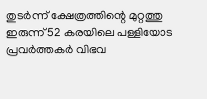തുടർന്ന് ക്ഷേത്രത്തിന്റെ മുറ്റത്തു ഇരുന്ന് 52 കരയിലെ പള്ളിയോട പ്രവർത്തകർ വിഭവ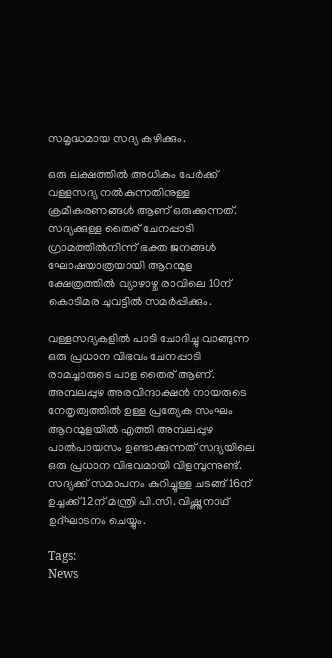സമൃദ്ധമായ സദ്യ കഴിക്കും.

ഒരു ലക്ഷത്തിൽ അധികം പേർക്ക് വള്ളസദ്യ നൽകുന്നതിനുള്ള ക്രമീകരണങ്ങൾ ആണ് ഒരുക്കുന്നത്. സദ്യക്കുള്ള തൈര് ചേനപ്പാടി ഗ്രാമത്തിൽനിന്ന് ഭക്ത ജനങ്ങൾ ഘോഷയാത്രയായി ആറന്മുള ക്ഷേത്രത്തിൽ വ്യാഴാഴ്ച രാവിലെ 10ന് കൊടിമര ചുവട്ടിൽ സമർപ്പിക്കും.

വള്ളസദ്യകളിൽ പാടി ചോദിച്ചു വാങ്ങുന്ന ഒരു പ്രധാന വിഭവം ചേനപ്പാടി രാമച്ചാരുടെ പാള തൈര് ആണ്. അമ്പലപ്പുഴ അരവിന്ദാക്ഷൻ നായരുടെ നേതൃത്വത്തിൽ ഉള്ള പ്രത്യേക സംഘം ആറന്മുളയിൽ എത്തി അമ്പലപ്പുഴ പാൽപായസം ഉണ്ടാക്കുന്നത് സദ്യയിലെ ഒരു പ്രധാന വിഭവമായി വിളമ്പുന്നുണ്ട്. സദ്യക്ക് സമാപനം കുറിച്ചുള്ള ചടങ്ങ് 16ന് ഉച്ചക്ക് 12ന് മന്ത്രി പി.സി. വിഷ്ണുനാഥ്‌ ഉദ്ഘാടനം ചെയ്യും.

Tags:
News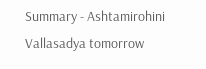Summary - Ashtamirohini Vallasadya tomorrow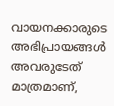വായനക്കാരുടെ അഭിപ്രായങ്ങള്‍ അവരുടേത് മാത്രമാണ്,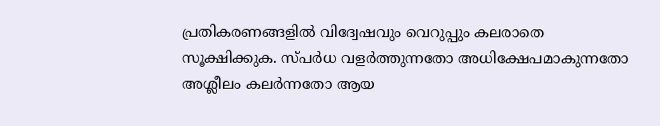പ്രതികരണങ്ങളിൽ വിദ്വേഷവും വെറുപ്പും കലരാതെ സൂക്ഷിക്കുക. സ്പർധ വളർത്തുന്നതോ അധിക്ഷേപമാകുന്നതോ അശ്ലീലം കലർന്നതോ ആയ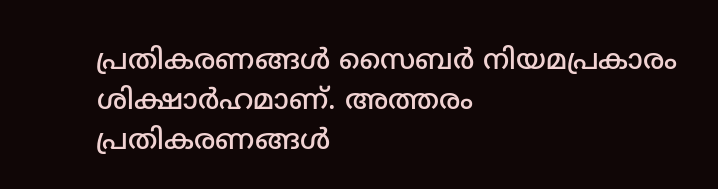പ്രതികരണങ്ങൾ സൈബർ നിയമപ്രകാരം ശിക്ഷാർഹമാണ്. അത്തരം പ്രതികരണങ്ങൾ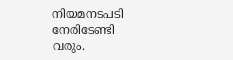നിയമനടപടി നേരിടേണ്ടി വരും.